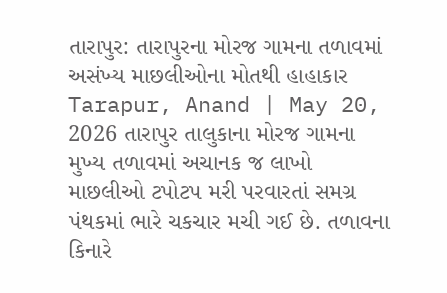તારાપુર: તારાપુરના મોરજ ગામના તળાવમાં અસંખ્ય માછલીઓના મોતથી હાહાકાર
Tarapur, Anand | May 20, 2026 તારાપુર તાલુકાના મોરજ ગામના મુખ્ય તળાવમાં અચાનક જ લાખો માછલીઓ ટપોટપ મરી પરવારતાં સમગ્ર પંથકમાં ભારે ચકચાર મચી ગઈ છે. તળાવના કિનારે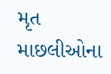મૃત માછલીઓના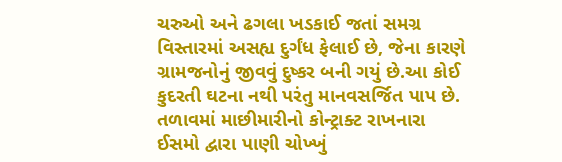ચરુઓ અને ઢગલા ખડકાઈ જતાં સમગ્ર વિસ્તારમાં અસહ્ય દુર્ગંધ ફેલાઈ છે, જેના કારણે ગ્રામજનોનું જીવવું દુષ્કર બની ગયું છે.આ કોઈ કુદરતી ઘટના નથી પરંતુ માનવસર્જિત પાપ છે. તળાવમાં માછીમારીનો કોન્ટ્રાક્ટ રાખનારા ઈસમો દ્વારા પાણી ચોખ્ખું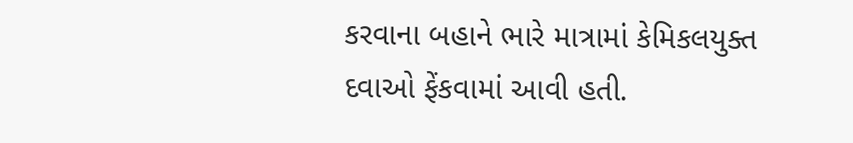કરવાના બહાને ભારે માત્રામાં કેમિકલયુક્ત દવાઓ ફેંકવામાં આવી હતી.